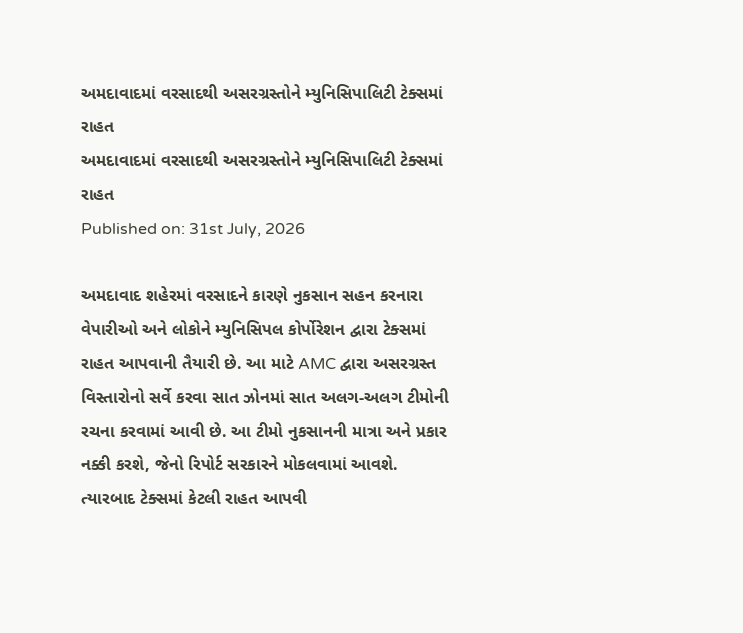અમદાવાદમાં વરસાદથી અસરગ્રસ્તોને મ્યુનિસિપાલિટી ટેક્સમાં રાહત
અમદાવાદમાં વરસાદથી અસરગ્રસ્તોને મ્યુનિસિપાલિટી ટેક્સમાં રાહત
Published on: 31st July, 2026

અમદાવાદ શહેરમાં વરસાદને કારણે નુકસાન સહન કરનારા વેપારીઓ અને લોકોને મ્યુનિસિપલ કોર્પોરેશન દ્વારા ટેક્સમાં રાહત આપવાની તૈયારી છે. આ માટે AMC દ્વારા અસરગ્રસ્ત વિસ્તારોનો સર્વે કરવા સાત ઝોનમાં સાત અલગ-અલગ ટીમોની રચના કરવામાં આવી છે. આ ટીમો નુકસાનની માત્રા અને પ્રકાર નક્કી કરશે, જેનો રિપોર્ટ સરકારને મોકલવામાં આવશે. ત્યારબાદ ટેક્સમાં કેટલી રાહત આપવી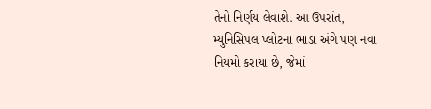તેનો નિર્ણય લેવાશે. આ ઉપરાંત, મ્યુનિસિપલ પ્લોટના ભાડા અંગે પણ નવા નિયમો કરાયા છે, જેમાં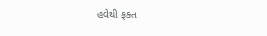હવેથી ફક્ત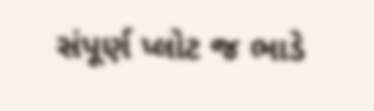સંપૂર્ણ પ્લોટ જ ભાડે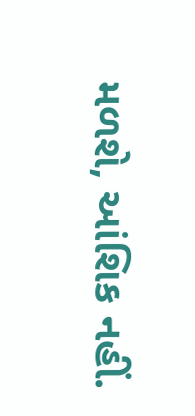મળશે, આંશિક નહીં.